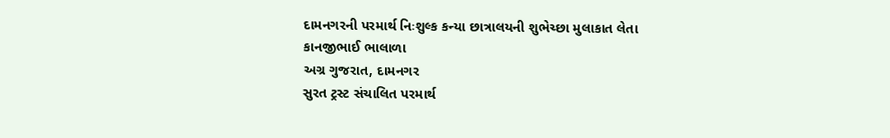દામનગરની પરમાર્થ નિઃશુલ્ક કન્યા છાત્રાલયની શુભેચ્છા મુલાકાત લેતા કાનજીભાઈ ભાલાળા
અગ્ર ગુજરાત, દામનગર
સુરત ટ્રસ્ટ સંચાલિત પરમાર્થ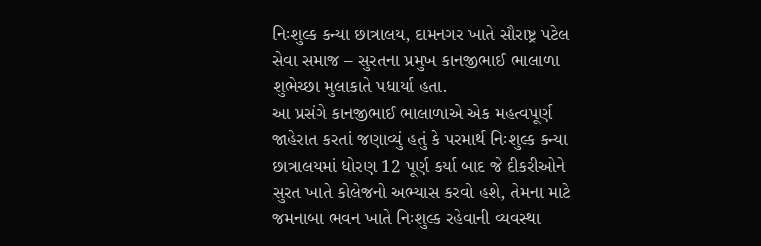નિઃશુલ્ક કન્યા છાત્રાલય, દામનગર ખાતે સૌરાષ્ટ્ર પટેલ સેવા સમાજ – સુરતના પ્રમુખ કાનજીભાઈ ભાલાળા શુભેચ્છા મુલાકાતે પધાર્યા હતા.
આ પ્રસંગે કાનજીભાઈ ભાલાળાએ એક મહત્વપૂર્ણ જાહેરાત કરતાં જણાવ્યું હતું કે પરમાર્થ નિઃશુલ્ક કન્યા છાત્રાલયમાં ધોરણ 12 પૂર્ણ કર્યા બાદ જે દીકરીઓને સુરત ખાતે કોલેજનો અભ્યાસ કરવો હશે, તેમના માટે જમનાબા ભવન ખાતે નિઃશુલ્ક રહેવાની વ્યવસ્થા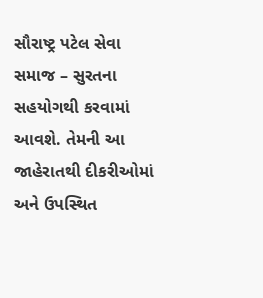સૌરાષ્ટ્ર પટેલ સેવા સમાજ – સુરતના સહયોગથી કરવામાં આવશે. તેમની આ જાહેરાતથી દીકરીઓમાં અને ઉપસ્થિત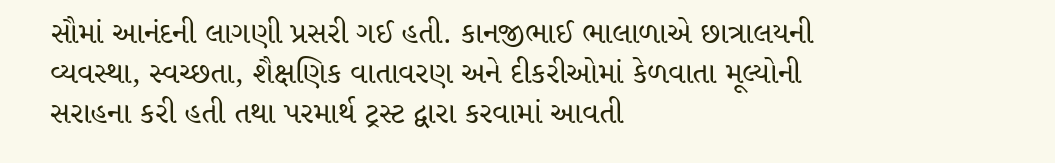સૌમાં આનંદની લાગણી પ્રસરી ગઈ હતી. કાનજીભાઈ ભાલાળાએ છાત્રાલયની વ્યવસ્થા, સ્વચ્છતા, શૈક્ષણિક વાતાવરણ અને દીકરીઓમાં કેળવાતા મૂલ્યોની સરાહના કરી હતી તથા પરમાર્થ ટ્રસ્ટ દ્વારા કરવામાં આવતી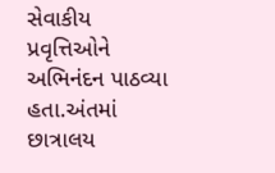સેવાકીય પ્રવૃત્તિઓને અભિનંદન પાઠવ્યા હતા.અંતમાં છાત્રાલય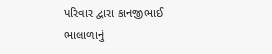પરિવાર દ્વારા કાનજીભાઈ ભાલાળાનું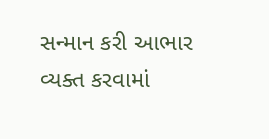સન્માન કરી આભાર વ્યક્ત કરવામાં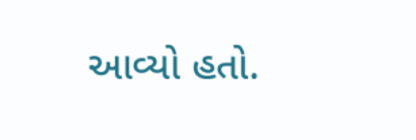આવ્યો હતો.